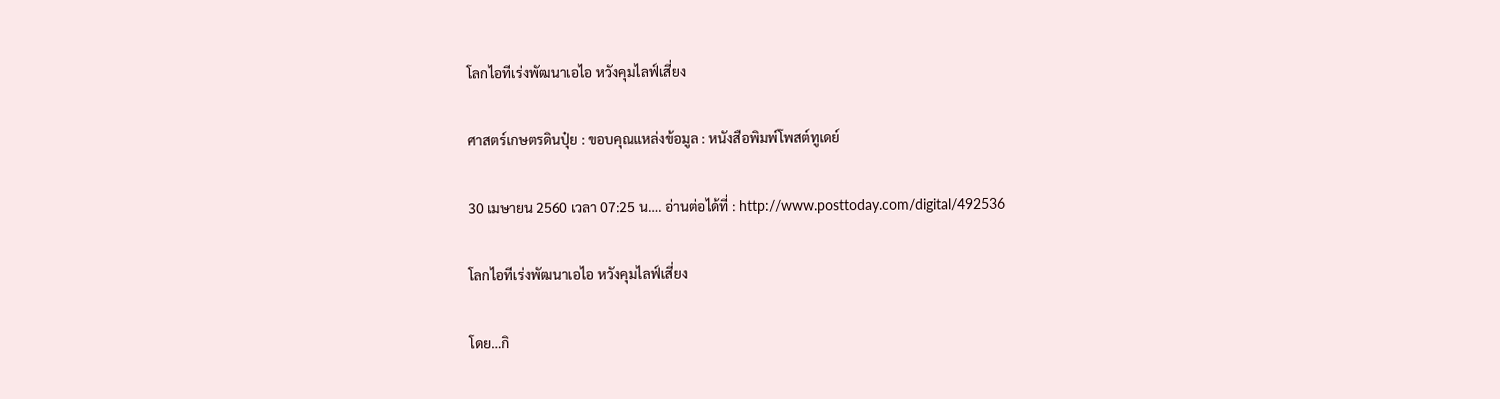โลกไอทีเร่งพัฒนาเอไอ หวังคุมไลฟ์เสี่ยง

ศาสตร์เกษตรดินปุ๋ย : ขอบคุณแหล่งข้อมูล : หนังสือพิมพ์โพสต์ทูเดย์

30 เมษายน 2560 เวลา 07:25 น…. อ่านต่อได้ที่ : http://www.posttoday.com/digital/492536

โลกไอทีเร่งพัฒนาเอไอ หวังคุมไลฟ์เสี่ยง

โดย…กิ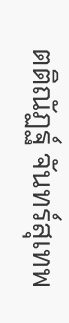ตติณัฏฐ์ จันทร์สุเทพ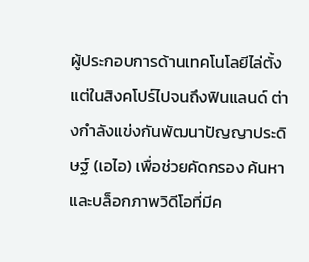ผู้ประกอบการด้านเทคโนโลยีไล่ตั้งแต่ในสิงคโปร์ไปจนถึงฟินแลนด์ ต่างกำลังแข่งกันพัฒนาปัญญาประดิษฐ์ (เอไอ) เพื่อช่วยคัดกรอง ค้นหา และบล็อกภาพวิดีโอที่มีค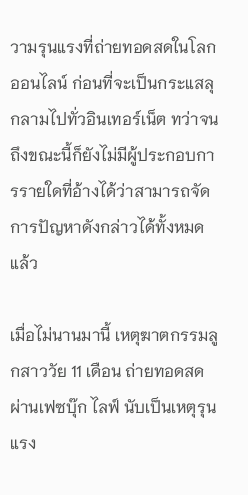วามรุนแรงที่ถ่ายทอดสดในโลกออนไลน์ ก่อนที่จะเป็นกระแสลุกลามไปทั่วอินเทอร์เน็ต ทว่าจนถึงขณะนี้ก็ยังไม่มีผู้ประกอบการรายใดที่อ้างได้ว่าสามารถจัดการปัญหาดังกล่าวได้ทั้งหมดแล้ว

เมื่อไม่นานมานี้ เหตุฆาตกรรมลูกสาววัย 11 เดือน ถ่ายทอดสดผ่านเฟซบุ๊ก ไลฟ์ นับเป็นเหตุรุนแรง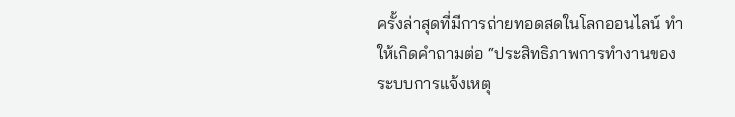ครั้งล่าสุดที่มีการถ่ายทอดสดในโลกออนไลน์ ทำให้เกิดคำถามต่อ “ประสิทธิภาพการทำงานของระบบการแจ้งเหตุ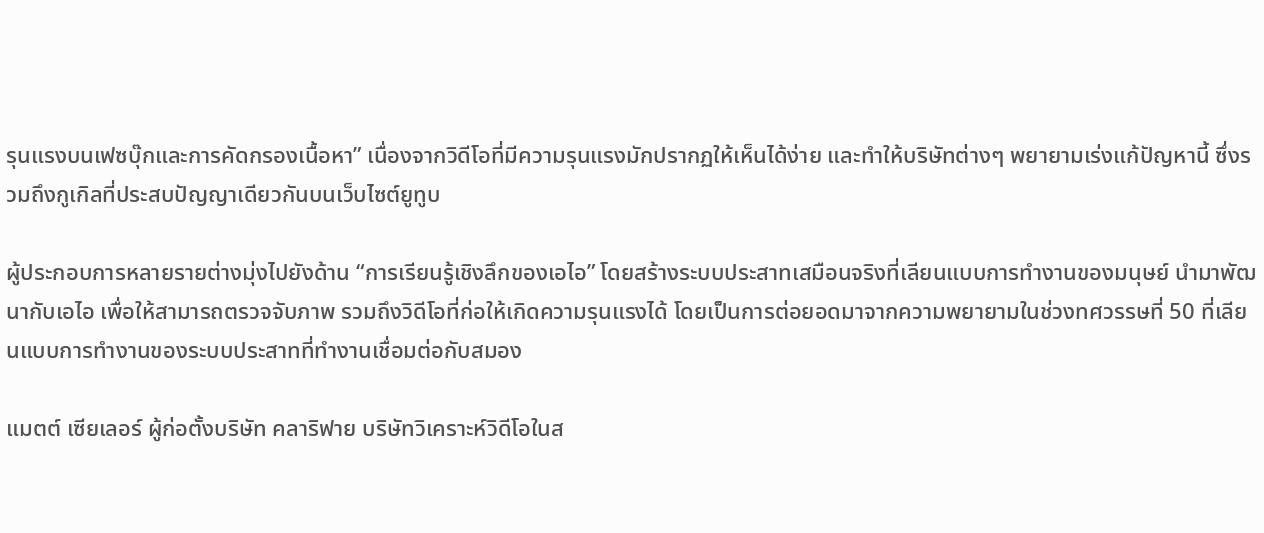รุนแรงบนเฟซบุ๊กและการคัดกรองเนื้อหา” เนื่องจากวิดีโอที่มีความรุนแรงมักปรากฏให้เห็นได้ง่าย และทำให้บริษัทต่างๆ พยายามเร่งแก้ปัญหานี้ ซึ่งรวมถึงกูเกิลที่ประสบปัญญาเดียวกันบนเว็บไซต์ยูทูบ

ผู้ประกอบการหลายรายต่างมุ่งไปยังด้าน “การเรียนรู้เชิงลึกของเอไอ” โดยสร้างระบบประสาทเสมือนจริงที่เลียนแบบการทำงานของมนุษย์ นำมาพัฒนากับเอไอ เพื่อให้สามารถตรวจจับภาพ รวมถึงวิดีโอที่ก่อให้เกิดความรุนแรงได้ โดยเป็นการต่อยอดมาจากความพยายามในช่วงทศวรรษที่ 50 ที่เลียนแบบการทำงานของระบบประสาทที่ทำงานเชื่อมต่อกับสมอง

แมตต์ เซียเลอร์ ผู้ก่อตั้งบริษัท คลาริฟาย บริษัทวิเคราะห์วิดีโอในส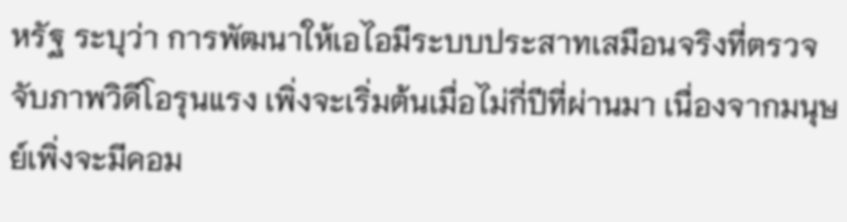หรัฐ ระบุว่า การพัฒนาให้เอไอมีระบบประสาทเสมือนจริงที่ตรวจจับภาพวิดีโอรุนแรง เพิ่งจะเริ่มต้นเมื่อไม่กี่ปีที่ผ่านมา เนื่องจากมนุษย์เพิ่งจะมีคอม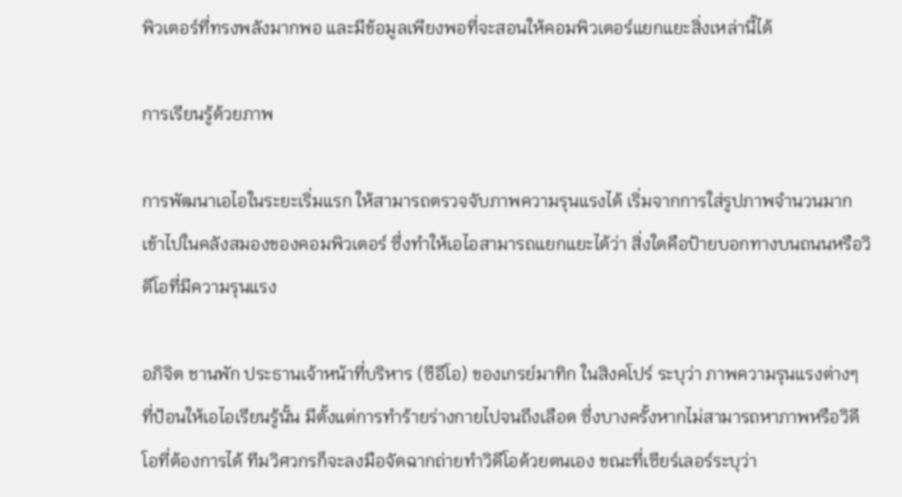พิวเตอร์ที่ทรงพลังมากพอ และมีข้อมูลเพียงพอที่จะสอนให้คอมพิวเตอร์แยกแยะสิ่งเหล่านี้ได้

การเรียนรู้ด้วยภาพ

การพัฒนาเอไอในระยะเริ่มแรก ให้สามารถตรวจจับภาพความรุนแรงได้ เริ่มจากการใส่รูปภาพจำนวนมากเข้าไปในคลังสมองของคอมพิวเตอร์ ซึ่งทำให้เอไอสามารถแยกแยะได้ว่า สิ่งใดคือป้ายบอกทางบนถนนหรือวิดีโอที่มีความรุนแรง

อภิจิต ชานพัก ประธานเจ้าหน้าที่บริหาร (ซีอีโอ) ของเกรย์มาทิก ในสิงคโปร์ ระบุว่า ภาพความรุนแรงต่างๆ ที่ป้อนให้เอไอเรียนรู้นั้น มีตั้งแต่การทำร้ายร่างกายไปจนถึงเลือด ซึ่งบางครั้งหากไม่สามารถหาภาพหรือวิดีโอที่ต้องการได้ ทีมวิศวกรก็จะลงมือจัดฉากถ่ายทำวิดีโอด้วยตนเอง ขณะที่เซียร์เลอร์ระบุว่า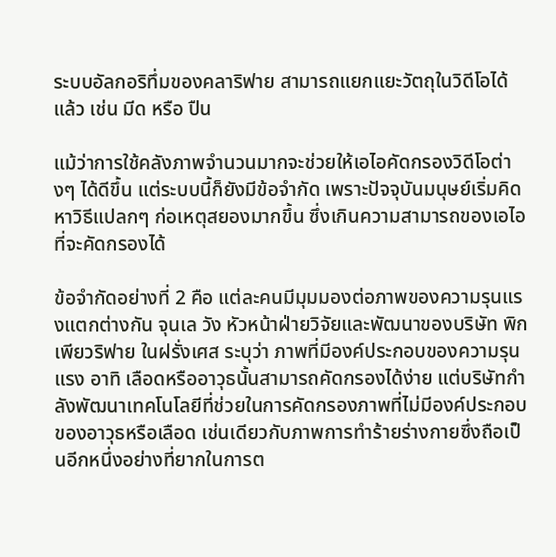ระบบอัลกอริทึ่มของคลาริฟาย สามารถแยกแยะวัตถุในวิดีโอได้แล้ว เช่น มีด หรือ ปืน

แม้ว่าการใช้คลังภาพจำนวนมากจะช่วยให้เอไอคัดกรองวิดีโอต่างๆ ได้ดีขึ้น แต่ระบบนี้ก็ยังมีข้อจำกัด เพราะปัจจุบันมนุษย์เริ่มคิดหาวิธีแปลกๆ ก่อเหตุสยองมากขึ้น ซึ่งเกินความสามารถของเอไอที่จะคัดกรองได้

ข้อจำกัดอย่างที่ 2 คือ แต่ละคนมีมุมมองต่อภาพของความรุนแรงแตกต่างกัน จุนเล วัง หัวหน้าฝ่ายวิจัยและพัฒนาของบริษัท พิกเพียวริฟาย ในฝรั่งเศส ระบุว่า ภาพที่มีองค์ประกอบของความรุนแรง อาทิ เลือดหรืออาวุธนั้นสามารถคัดกรองได้ง่าย แต่บริษัทกำลังพัฒนาเทคโนโลยีที่ช่วยในการคัดกรองภาพที่ไม่มีองค์ประกอบของอาวุธหรือเลือด เช่นเดียวกับภาพการทำร้ายร่างกายซึ่งถือเป็นอีกหนึ่งอย่างที่ยากในการต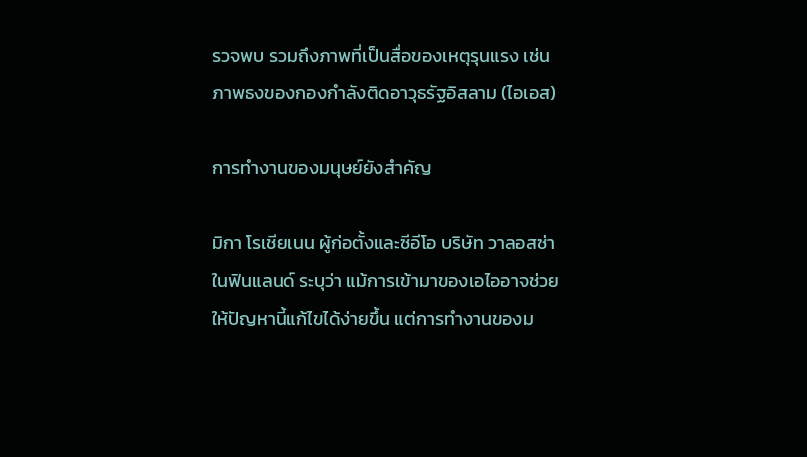รวจพบ รวมถึงภาพที่เป็นสื่อของเหตุรุนแรง เช่น ภาพธงของกองกำลังติดอาวุธรัฐอิสลาม (ไอเอส)

การทำงานของมนุษย์ยังสำคัญ

มิกา โรเชียเนน ผู้ก่อตั้งและซีอีโอ บริษัท วาลอสซ่า ในฟินแลนด์ ระบุว่า แม้การเข้ามาของเอไออาจช่วยให้ปัญหานี้แก้ไขได้ง่ายขึ้น แต่การทำงานของม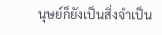นุษย์ก็ยังเป็นสิ่งจำเป็น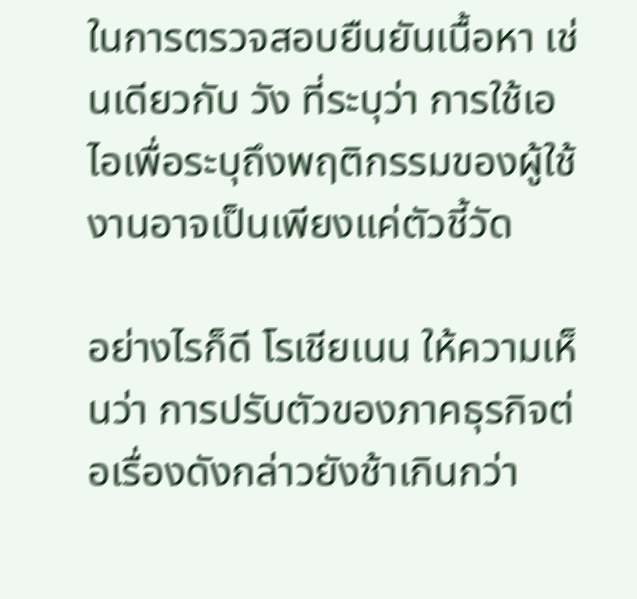ในการตรวจสอบยืนยันเนื้อหา เช่นเดียวกับ วัง ที่ระบุว่า การใช้เอไอเพื่อระบุถึงพฤติกรรมของผู้ใช้งานอาจเป็นเพียงแค่ตัวชี้วัด

อย่างไรก็ดี โรเชียเนน ให้ความเห็นว่า การปรับตัวของภาคธุรกิจต่อเรื่องดังกล่าวยังช้าเกินกว่า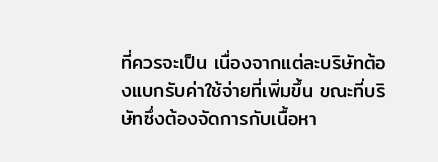ที่ควรจะเป็น เนื่องจากแต่ละบริษัทต้องแบกรับค่าใช้จ่ายที่เพิ่มขึ้น ขณะที่บริษัทซึ่งต้องจัดการกับเนื้อหา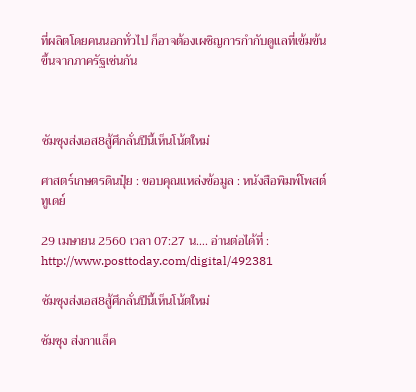ที่ผลิตโดยคนนอกทั่วไป ก็อาจต้องเผชิญการกำกับดูแลที่เข้มข้นขึ้นจากภาครัฐเช่นกัน



ซัมซุงส่งเอส8สู้ศึกลั่นปีนี้เห็นโน้ตใหม่

ศาสตร์เกษตรดินปุ๋ย : ขอบคุณแหล่งข้อมูล : หนังสือพิมพ์โพสต์ทูเดย์

29 เมษายน 2560 เวลา 07:27 น…. อ่านต่อได้ที่ : http://www.posttoday.com/digital/492381

ซัมซุงส่งเอส8สู้ศึกลั่นปีนี้เห็นโน้ตใหม่

ซัมซุง ส่งกาแล็ค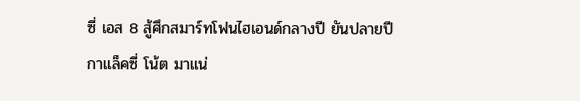ซี่ เอส 8 สู้ศึกสมาร์ทโฟนไฮเอนด์กลางปี ยันปลายปีกาแล็คซี่ โน้ต มาแน่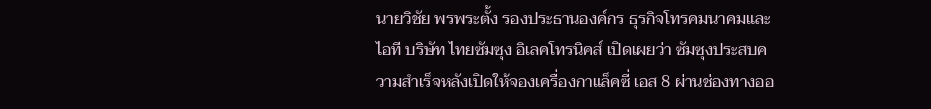นายวิชัย พรพระตั้ง รองประธานองค์กร ธุรกิจโทรคมนาคมและไอที บริษัท ไทยซัมซุง อิเลคโทรนิคส์ เปิดเผยว่า ซัมซุงประสบความสำเร็จหลังเปิดให้จองเครื่องกาแล็คซี่ เอส 8 ผ่านช่องทางออ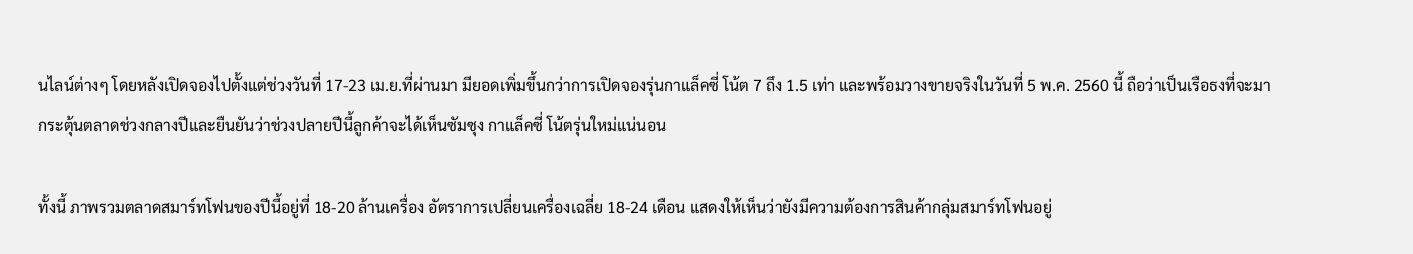นไลน์ต่างๆ โดยหลังเปิดจองไปตั้งแต่ช่วงวันที่ 17-23 เม.ย.ที่ผ่านมา มียอดเพิ่มขึ้นกว่าการเปิดจองรุ่นกาแล็คซี่ โน้ต 7 ถึง 1.5 เท่า และพร้อมวางขายจริงในวันที่ 5 พ.ค. 2560 นี้ ถือว่าเป็นเรือธงที่จะมากระตุ้นตลาดช่วงกลางปีและยืนยันว่าช่วงปลายปีนี้ลูกค้าจะได้เห็นซัมซุง กาแล็คซี่ โน้ตรุ่นใหม่แน่นอน

ทั้งนี้ ภาพรวมตลาดสมาร์ทโฟนของปีนี้อยู่ที่ 18-20 ล้านเครื่อง อัตราการเปลี่ยนเครื่องเฉลี่ย 18-24 เดือน แสดงให้เห็นว่ายังมีความต้องการสินค้ากลุ่มสมาร์ทโฟนอยู่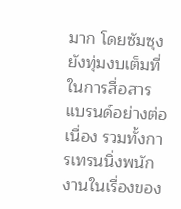มาก โดยซัมซุงยังทุ่มงบเต็มที่ในการสื่อสารแบรนด์อย่างต่อเนื่อง รวมทั้งการเทรนนิ่งพนักงานในเรื่องของ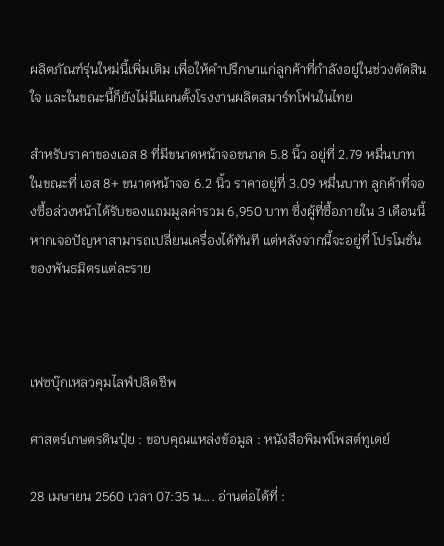ผลิตภัณฑ์รุ่นใหม่นี้เพิ่มเติม เพื่อให้คำปรึกษาแก่ลูกค้าที่กำลังอยู่ในช่วงตัดสินใจ และในขณะนี้ก็ยังไม่มีแผนตั้งโรงงานผลิตสมาร์ทโฟนในไทย

สำหรับราคาของเอส 8 ที่มีขนาดหน้าจอขนาด 5.8 นิ้ว อยู่ที่ 2.79 หมื่นบาท ในขณะที่ เอส 8+ ขนาดหน้าจอ 6.2 นิ้ว ราคาอยู่ที่ 3.09 หมื่นบาท ลูกค้าที่จองซื้อล่วงหน้าได้รับของแถมมูลค่ารวม 6,950 บาท ซึ่งผู้ที่ซื้อภายใน 3 เดือนนี้ หากเจอปัญหาสามารถเปลี่ยนเครื่องได้ทันที แต่หลังจากนี้จะอยู่ที่ โปรโมชั่นของพันธมิตรแต่ละราย



เฟซบุ๊กเหลวคุมไลฟ์ปลิดชีพ

ศาสตร์เกษตรดินปุ๋ย : ขอบคุณแหล่งข้อมูล : หนังสือพิมพ์โพสต์ทูเดย์

28 เมษายน 2560 เวลา 07:35 น…. อ่านต่อได้ที่ :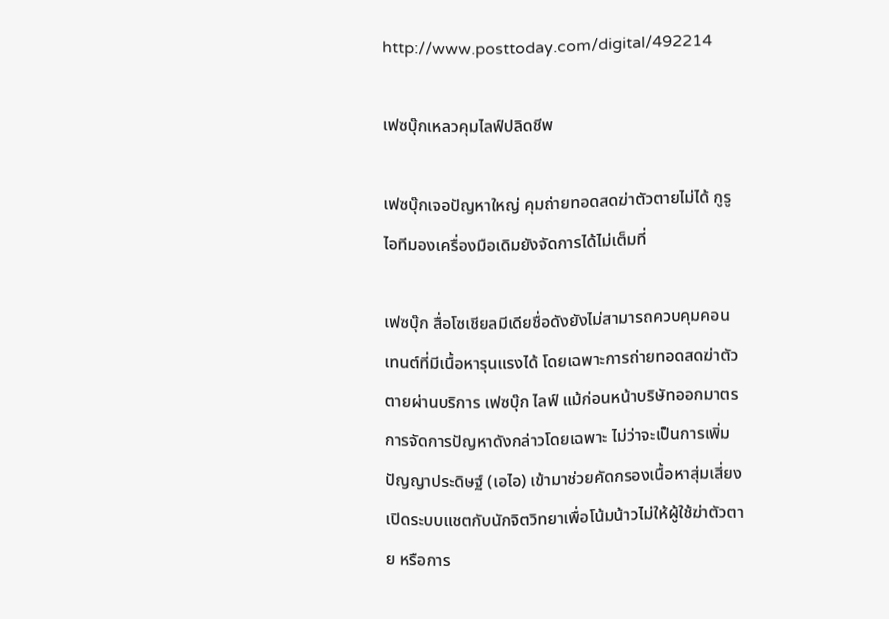http://www.posttoday.com/digital/492214

เฟซบุ๊กเหลวคุมไลฟ์ปลิดชีพ

เฟซบุ๊กเจอปัญหาใหญ่ คุมถ่ายทอดสดฆ่าตัวตายไม่ได้ กูรูไอทีมองเครื่องมือเดิมยังจัดการได้ไม่เต็มที่

เฟซบุ๊ก สื่อโซเชียลมีเดียชื่อดังยังไม่สามารถควบคุมคอนเทนต์ที่มีเนื้อหารุนแรงได้ โดยเฉพาะการถ่ายทอดสดฆ่าตัวตายผ่านบริการ เฟซบุ๊ก ไลฟ์ แม้ก่อนหน้าบริษัทออกมาตรการจัดการปัญหาดังกล่าวโดยเฉพาะ ไม่ว่าจะเป็นการเพิ่มปัญญาประดิษฐ์ (เอไอ) เข้ามาช่วยคัดกรองเนื้อหาสุ่มเสี่ยง เปิดระบบแชตกับนักจิตวิทยาเพื่อโน้มน้าวไม่ให้ผู้ใช้ฆ่าตัวตาย หรือการ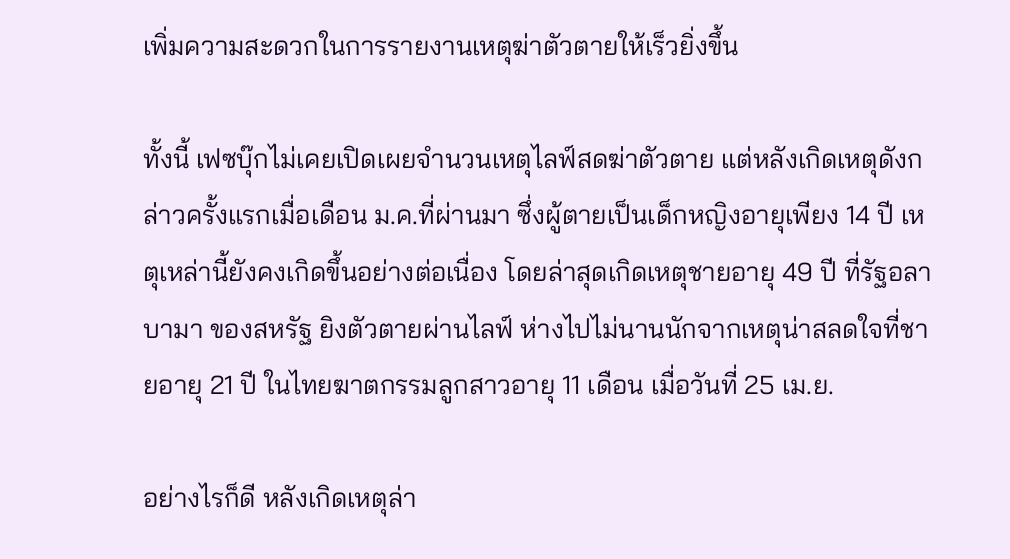เพิ่มความสะดวกในการรายงานเหตุฆ่าตัวตายให้เร็วยิ่งขึ้น

ทั้งนี้ เฟซบุ๊กไม่เคยเปิดเผยจำนวนเหตุไลฟ์สดฆ่าตัวตาย แต่หลังเกิดเหตุดังกล่าวครั้งแรกเมื่อเดือน ม.ค.ที่ผ่านมา ซึ่งผู้ตายเป็นเด็กหญิงอายุเพียง 14 ปี เหตุเหล่านี้ยังคงเกิดขึ้นอย่างต่อเนื่อง โดยล่าสุดเกิดเหตุชายอายุ 49 ปี ที่รัฐอลาบามา ของสหรัฐ ยิงตัวตายผ่านไลฟ์ ห่างไปไม่นานนักจากเหตุน่าสลดใจที่ชายอายุ 21 ปี ในไทยฆาตกรรมลูกสาวอายุ 11 เดือน เมื่อวันที่ 25 เม.ย.

อย่างไรก็ดี หลังเกิดเหตุล่า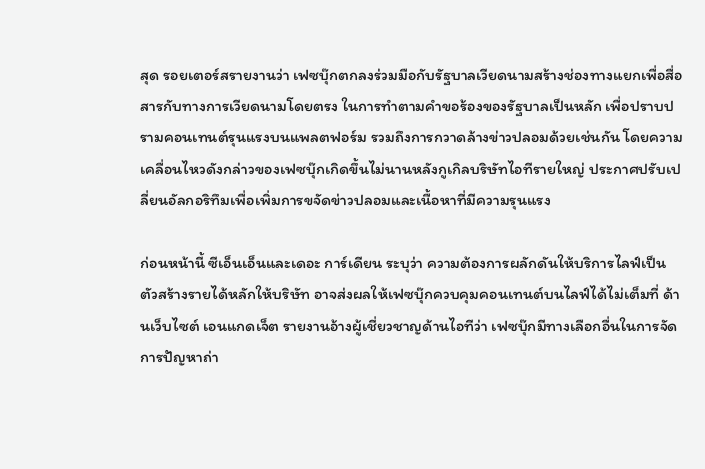สุด รอยเตอร์สรายงานว่า เฟซบุ๊กตกลงร่วมมือกับรัฐบาลเวียดนามสร้างช่องทางแยกเพื่อสื่อสารกับทางการเวียดนามโดยตรง ในการทำตามคำขอร้องของรัฐบาลเป็นหลัก เพื่อปราบปรามคอนเทนต์รุนแรงบนแพลตฟอร์ม รวมถึงการกวาดล้างข่าวปลอมด้วยเช่นกัน โดยความเคลื่อนไหวดังกล่าวของเฟซบุ๊กเกิดขึ้นไม่นานหลังกูเกิลบริษัทไอทีรายใหญ่ ประกาศปรับเปลี่ยนอัลกอริทึมเพื่อเพิ่มการขจัดข่าวปลอมและเนื้อหาที่มีความรุนแรง

ก่อนหน้านี้ ซีเอ็นเอ็นและเดอะ การ์เดียน ระบุว่า ความต้องการผลักดันให้บริการไลฟ์เป็นตัวสร้างรายได้หลักให้บริษัท อาจส่งผลให้เฟซบุ๊กควบคุมคอนเทนต์บนไลฟ์ได้ไม่เต็มที่ ด้านเว็บไซต์ เอนแกดเจ็ต รายงานอ้างผู้เชี่ยวชาญด้านไอทีว่า เฟซบุ๊กมีทางเลือกอื่นในการจัดการปัญหาถ่า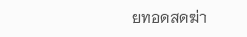ยทอดสดฆ่า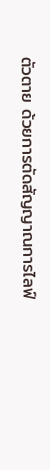ตัวตาย ด้วยการตัดสัญญาณการไลฟ์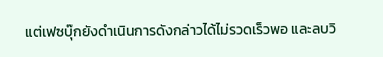แต่เฟซบุ๊กยังดำเนินการดังกล่าวได้ไม่รวดเร็วพอ และลบวิ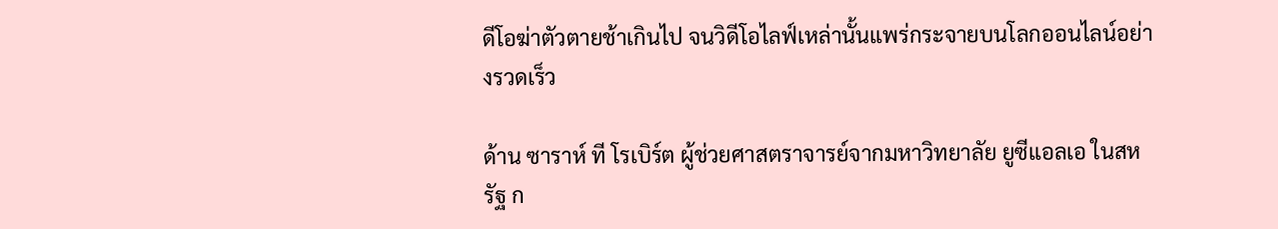ดีโอฆ่าตัวตายช้าเกินไป จนวิดีโอไลฟ์เหล่านั้นแพร่กระจายบนโลกออนไลน์อย่างรวดเร็ว

ด้าน ซาราห์ ที โรเบิร์ต ผู้ช่วยศาสตราจารย์จากมหาวิทยาลัย ยูซีแอลเอ ในสหรัฐ ก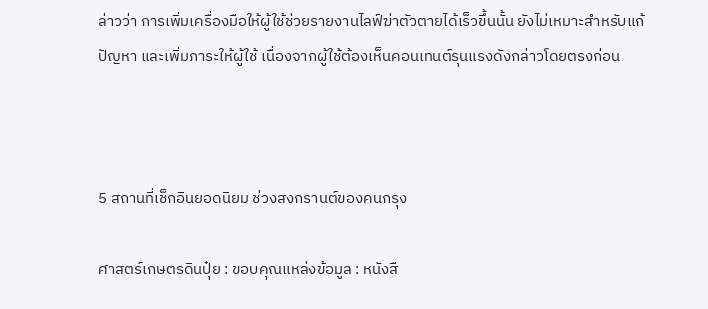ล่าวว่า การเพิ่มเครื่องมือให้ผู้ใช้ช่วยรายงานไลฟ์ฆ่าตัวตายได้เร็วขึ้นนั้น ยังไม่เหมาะสำหรับแก้ปัญหา และเพิ่มภาระให้ผู้ใช้ เนื่องจากผู้ใช้ต้องเห็นคอนเทนต์รุนแรงดังกล่าวโดยตรงก่อน



5 สถานที่เช็กอินยอดนิยม ช่วงสงกรานต์ของคนกรุง

ศาสตร์เกษตรดินปุ๋ย : ขอบคุณแหล่งข้อมูล : หนังสื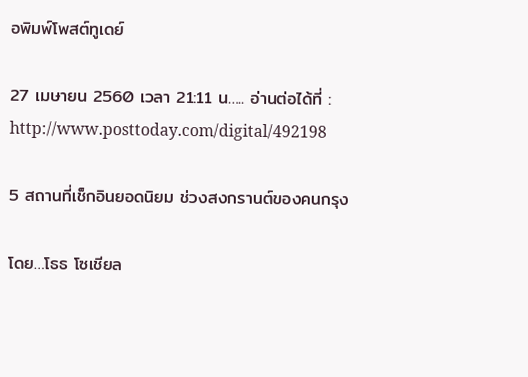อพิมพ์โพสต์ทูเดย์

27 เมษายน 2560 เวลา 21:11 น….. อ่านต่อได้ที่ : http://www.posttoday.com/digital/492198

5 สถานที่เช็กอินยอดนิยม ช่วงสงกรานต์ของคนกรุง

โดย…โธธ โซเชียล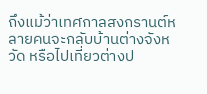ถึงแม้ว่าเทศกาลสงกรานต์หลายคนจะกลับบ้านต่างจังหวัด หรือไปเที่ยวต่างป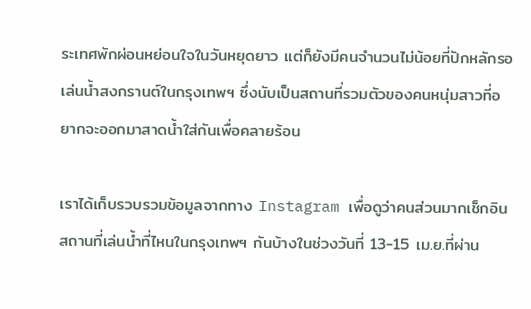ระเทศพักผ่อนหย่อนใจในวันหยุดยาว แต่ก็ยังมีคนจำนวนไม่น้อยที่ปักหลักรอเล่นน้ำสงกรานต์ในกรุงเทพฯ ซึ่งนับเป็นสถานที่รวมตัวของคนหนุ่มสาวที่อยากจะออกมาสาดน้ำใส่กันเพื่อคลายร้อน

เราได้เก็บรวบรวมข้อมูลจากทาง Instagram เพื่อดูว่าคนส่วนมากเช็กอินสถานที่เล่นน้ำที่ไหนในกรุงเทพฯ กันบ้างในช่วงวันที่ 13-15 เม.ย.ที่ผ่าน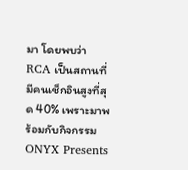มา โดยพบว่า RCA เป็นสถานที่มีคนเช็กอินสูงที่สุด 40% เพราะมาพร้อมกับกิจกรรม ONYX Presents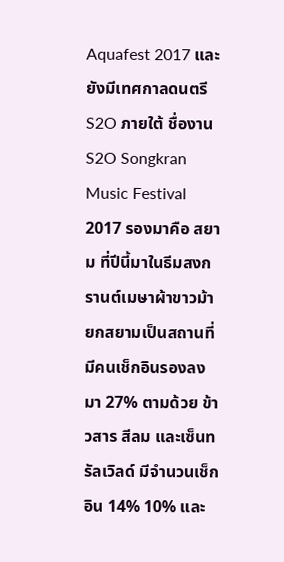Aquafest 2017 และยังมีเทศกาลดนตรี S2O ภายใต้ ชื่องาน S2O Songkran Music Festival 2017 รองมาคือ สยาม ที่ปีนี้มาในธีมสงกรานต์เมษาผ้าขาวม้ายกสยามเป็นสถานที่มีคนเช็กอินรองลงมา 27% ตามด้วย ข้าวสาร สีลม และเซ็นทรัลเวิลด์ มีจำนวนเช็กอิน 14% 10% และ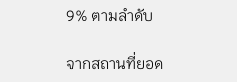9% ตามลำดับ

จากสถานที่ยอด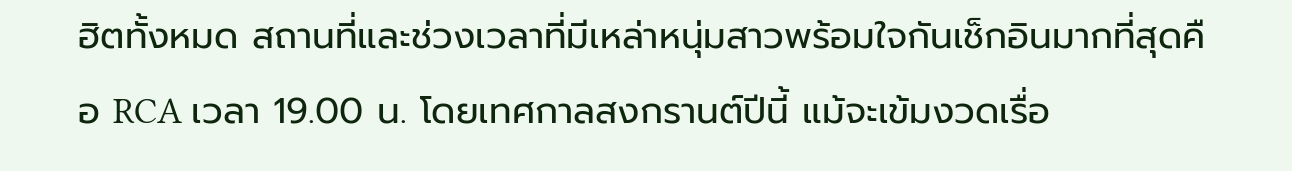ฮิตทั้งหมด สถานที่และช่วงเวลาที่มีเหล่าหนุ่มสาวพร้อมใจกันเช็กอินมากที่สุดคือ RCA เวลา 19.00 น. โดยเทศกาลสงกรานต์ปีนี้ แม้จะเข้มงวดเรื่อ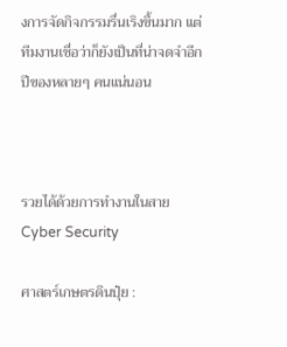งการจัดกิจกรรมรื่นเริงขึ้นมาก แต่ทีมงานเชื่อว่าก็ยังเป็นที่น่าจดจำอีกปีของหลายๆ คนแน่นอน



รวยได้ด้วยการทำงานในสาย Cyber Security

ศาสตร์เกษตรดินปุ๋ย :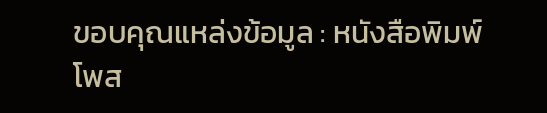ขอบคุณแหล่งข้อมูล : หนังสือพิมพ์โพส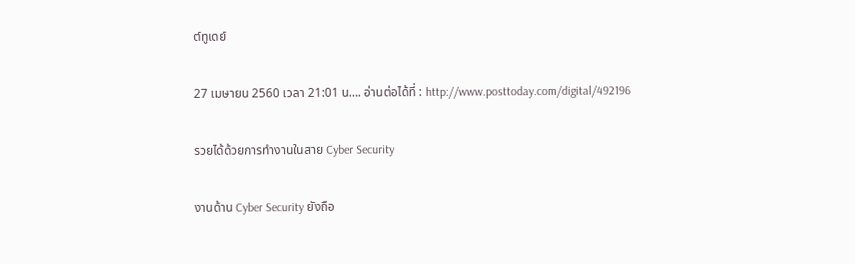ต์ทูเดย์

27 เมษายน 2560 เวลา 21:01 น…. อ่านต่อได้ที่ : http://www.posttoday.com/digital/492196

รวยได้ด้วยการทำงานในสาย Cyber Security

งานด้าน Cyber Security ยังถือ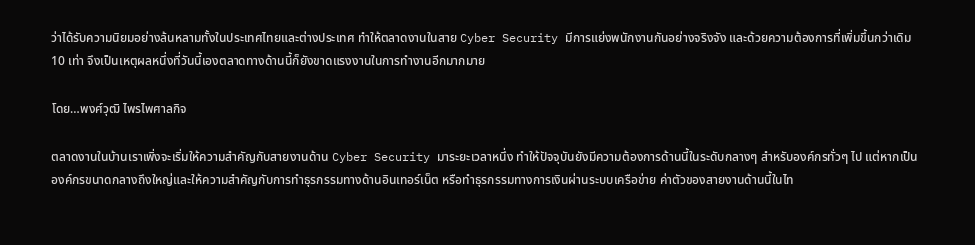ว่าได้รับความนิยมอย่างล้นหลามทั้งในประเทศไทยและต่างประเทศ ทำให้ตลาดงานในสาย Cyber Security มีการแย่งพนักงานกันอย่างจริงจัง และด้วยความต้องการที่เพิ่มขึ้นกว่าเดิม 10 เท่า จึงเป็นเหตุผลหนึ่งที่วันนี้เองตลาดทางด้านนี้ก็ยังขาดแรงงานในการทำงานอีกมากมาย

โดย…พงศ์วุฒิ ไพรไพศาลกิจ

ตลาดงานในบ้านเราเพิ่งจะเริ่มให้ความสำคัญกับสายงานด้าน Cyber Security มาระยะเวลาหนึ่ง ทำให้ปัจจุบันยังมีความต้องการด้านนี้ในระดับกลางๆ สำหรับองค์กรทั่วๆ ไป แต่หากเป็นองค์กรขนาดกลางถึงใหญ่และให้ความสำคัญกับการทำธุรกรรมทางด้านอินเทอร์เน็ต หรือทำธุรกรรมทางการเงินผ่านระบบเครือข่าย ค่าตัวของสายงานด้านนี้ในไท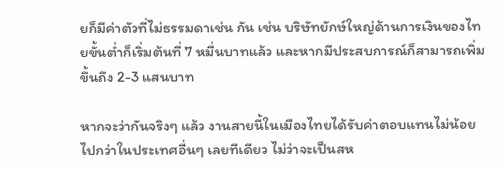ยก็มีค่าตัวที่ไม่ธรรมดาเช่น กัน เช่น บริษัทยักษ์ใหญ่ด้านการเงินของไทยขั้นต่ำก็เริ่มต้นที่ 7 หมื่นบาทแล้ว และหากมีประสบการณ์ก็สามารถเพิ่มขึ้นถึง 2-3 แสนบาท

หากจะว่ากันจริงๆ แล้ว งานสายนี้ในเมืองไทยได้รับค่าตอบแทนไม่น้อยไปกว่าในประเทศอื่นๆ เลยทีเดียว ไม่ว่าจะเป็นสห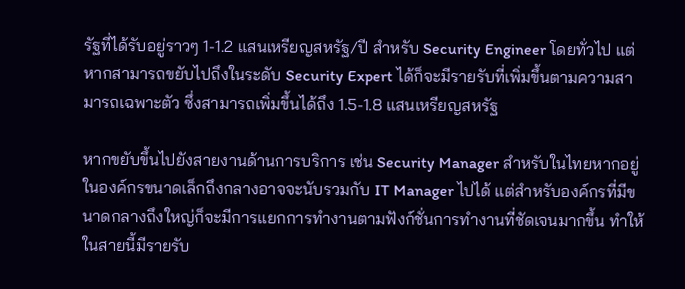รัฐที่ได้รับอยู่ราวๆ 1-1.2 แสนเหรียญสหรัฐ/ปี สำหรับ Security Engineer โดยทั่วไป แต่หากสามารถขยับไปถึงในระดับ Security Expert ได้ก็จะมีรายรับที่เพิ่มขึ้นตามความสามารถเฉพาะตัว ซึ่งสามารถเพิ่มขึ้นได้ถึง 1.5-1.8 แสนเหรียญสหรัฐ

หากขยับขึ้นไปยังสายงานด้านการบริการ เช่น Security Manager สำหรับในไทยหากอยู่ในองค์กรขนาดเล็กถึงกลางอาจจะนับรวมกับ IT Manager ไปได้ แต่สำหรับองค์กรที่มีขนาดกลางถึงใหญ่ก็จะมีการแยกการทำงานตามฟังก์ชั่นการทำงานที่ชัดเจนมากขึ้น ทำให้ในสายนี้มีรายรับ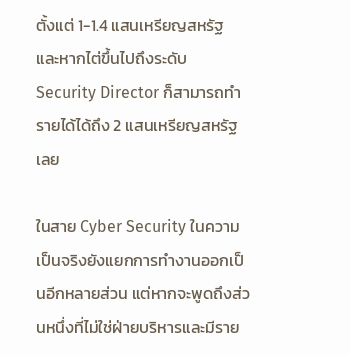ตั้งแต่ 1-1.4 แสนเหรียญสหรัฐ และหากไต่ขึ้นไปถึงระดับ Security Director ก็สามารถทำรายได้ได้ถึง 2 แสนเหรียญสหรัฐเลย

ในสาย Cyber Security ในความเป็นจริงยังแยกการทำงานออกเป็นอีกหลายส่วน แต่หากจะพูดถึงส่วนหนึ่งที่ไม่ใช่ฝ่ายบริหารและมีราย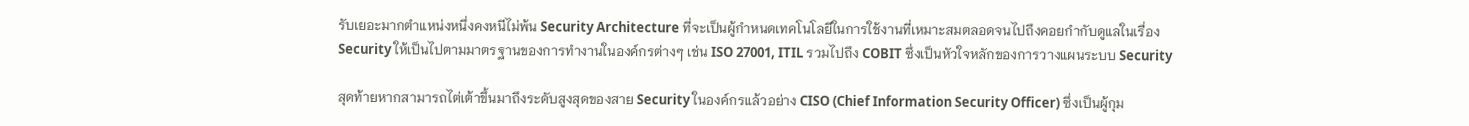รับเยอะมากตำแหน่งหนึ่งคงหนีไม่พ้น Security Architecture ที่จะเป็นผู้กำหนดเทคโนโลยีในการใช้งานที่เหมาะสมตลอดจนไปถึงคอยกำกับดูแลในเรื่อง Security ให้เป็นไปตามมาตรฐานของการทำงานในองค์กรต่างๆ เช่น ISO 27001, ITIL รวมไปถึง COBIT ซึ่งเป็นหัวใจหลักของการวางแผนระบบ Security

สุดท้ายหากสามารถไต่เต้าขึ้นมาถึงระดับสูงสุดของสาย Security ในองค์กรแล้วอย่าง CISO (Chief Information Security Officer) ซึ่งเป็นผู้กุม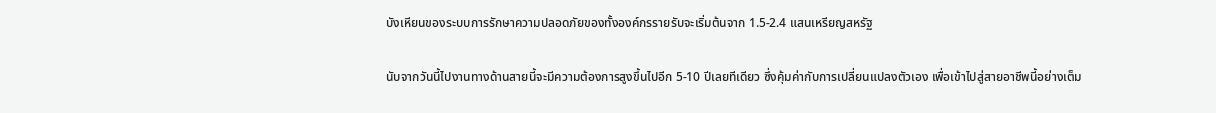บังเหียนของระบบการรักษาความปลอดภัยของทั้งองค์กรรายรับจะเริ่มต้นจาก 1.5-2.4 แสนเหรียญสหรัฐ

นับจากวันนี้ไปงานทางด้านสายนี้จะมีความต้องการสูงขึ้นไปอีก 5-10 ปีเลยทีเดียว ซึ่งคุ้มค่ากับการเปลี่ยนแปลงตัวเอง เพื่อเข้าไปสู่สายอาชีพนี้อย่างเต็ม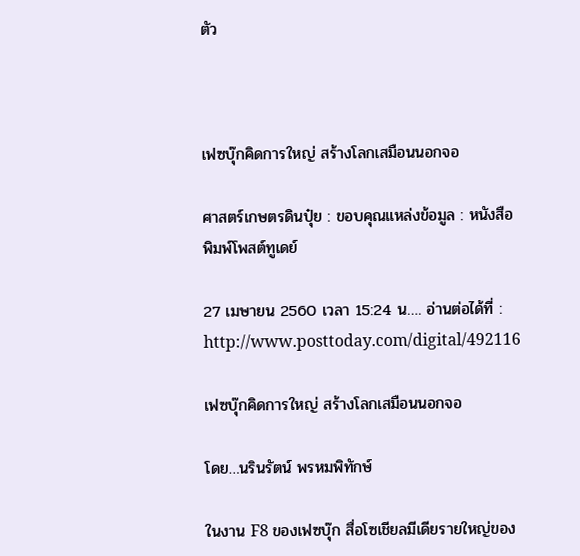ตัว



เฟซบุ๊กคิดการใหญ่ สร้างโลกเสมือนนอกจอ

ศาสตร์เกษตรดินปุ๋ย : ขอบคุณแหล่งข้อมูล : หนังสือพิมพ์โพสต์ทูเดย์

27 เมษายน 2560 เวลา 15:24 น…. อ่านต่อได้ที่ : http://www.posttoday.com/digital/492116

เฟซบุ๊กคิดการใหญ่ สร้างโลกเสมือนนอกจอ

โดย…นรินรัตน์ พรหมพิทักษ์

ในงาน F8 ของเฟซบุ๊ก สื่อโซเชียลมีเดียรายใหญ่ของ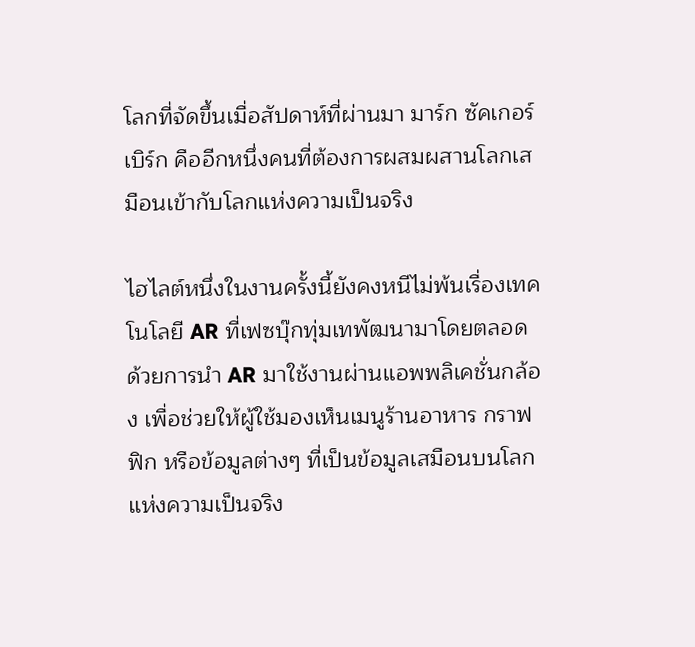โลกที่จัดขึ้นเมื่อสัปดาห์ที่ผ่านมา มาร์ก ซัคเกอร์เบิร์ก คืออีกหนึ่งคนที่ต้องการผสมผสานโลกเสมือนเข้ากับโลกแห่งความเป็นจริง

ไฮไลต์หนึ่งในงานครั้งนี้ยังคงหนีไม่พ้นเรื่องเทคโนโลยี AR ที่เฟซบุ๊กทุ่มเทพัฒนามาโดยตลอด ด้วยการนำ AR มาใช้งานผ่านแอพพลิเคชั่นกล้อง เพื่อช่วยให้ผู้ใช้มองเห็นเมนูร้านอาหาร กราฟฟิก หรือข้อมูลต่างๆ ที่เป็นข้อมูลเสมือนบนโลกแห่งความเป็นจริง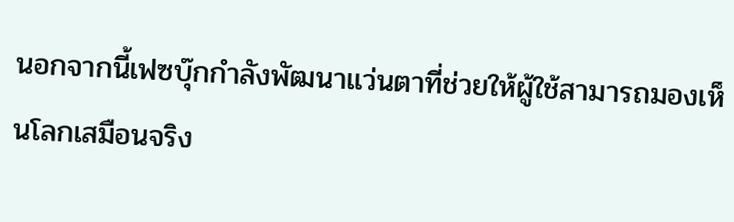นอกจากนี้เฟซบุ๊กกำลังพัฒนาแว่นตาที่ช่วยให้ผู้ใช้สามารถมองเห็นโลกเสมือนจริง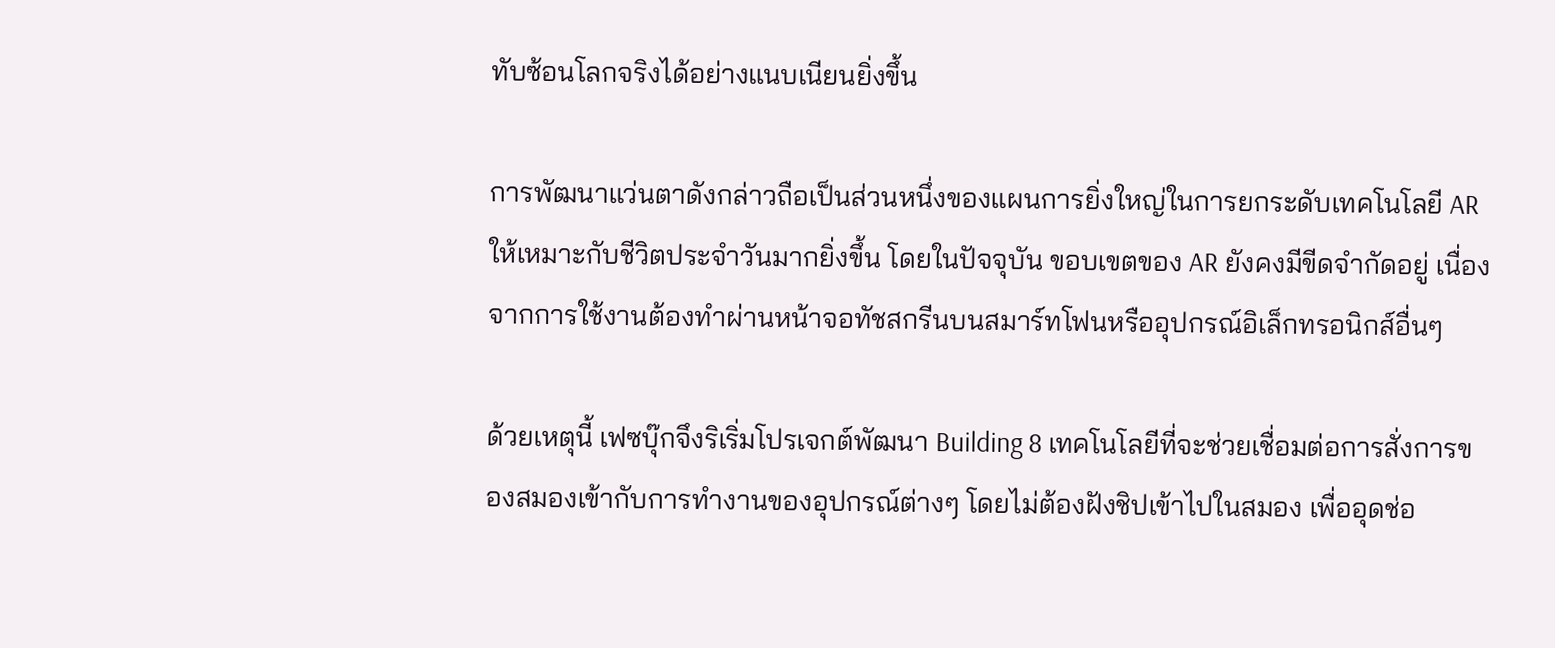ทับซ้อนโลกจริงได้อย่างแนบเนียนยิ่งขึ้น

การพัฒนาแว่นตาดังกล่าวถือเป็นส่วนหนึ่งของแผนการยิ่งใหญ่ในการยกระดับเทคโนโลยี AR ให้เหมาะกับชีวิตประจำวันมากยิ่งขึ้น โดยในปัจจุบัน ขอบเขตของ AR ยังคงมีขีดจำกัดอยู่ เนื่องจากการใช้งานต้องทำผ่านหน้าจอทัชสกรีนบนสมาร์ทโฟนหรืออุปกรณ์อิเล็กทรอนิกส์อื่นๆ

ด้วยเหตุนี้ เฟซบุ๊กจึงริเริ่มโปรเจกต์พัฒนา Building 8 เทคโนโลยีที่จะช่วยเชื่อมต่อการสั่งการของสมองเข้ากับการทำงานของอุปกรณ์ต่างๆ โดยไม่ต้องฝังชิปเข้าไปในสมอง เพื่ออุดช่อ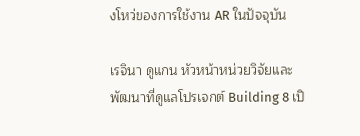งโหว่ของการใช้งาน AR ในปัจจุบัน

เรจินา ดูแกน หัวหน้าหน่วยวิจัยและพัฒนาที่ดูแลโปรเจกต์ Building 8 เปิ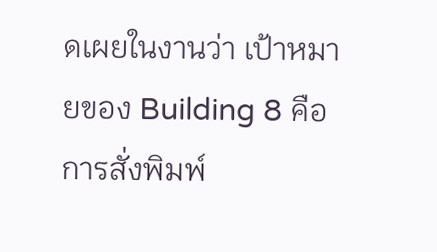ดเผยในงานว่า เป้าหมายของ Building 8 คือการสั่งพิมพ์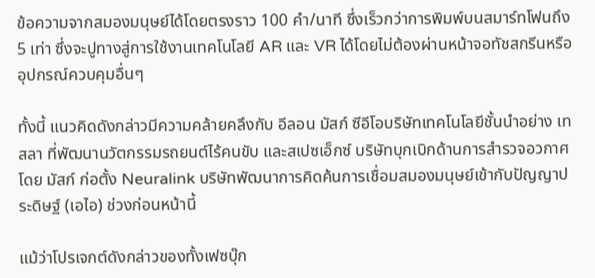ข้อความจากสมองมนุษย์ได้โดยตรงราว 100 คำ/นาที ซึ่งเร็วกว่าการพิมพ์บนสมาร์ทโฟนถึง 5 เท่า ซึ่งจะปูทางสู่การใช้งานเทคโนโลยี AR และ VR ได้โดยไม่ต้องผ่านหน้าจอทัชสกรีนหรืออุปกรณ์ควบคุมอื่นๆ

ทั้งนี้ แนวคิดดังกล่าวมีความคล้ายคลึงกับ อีลอน มัสก์ ซีอีโอบริษัทเทคโนโลยีชั้นนำอย่าง เทสลา ที่พัฒนานวัตกรรมรถยนต์ไร้คนขับ และสเปซเอ็กซ์ บริษัทบุกเบิกด้านการสำรวจอวกาศ โดย มัสก์ ก่อตั้ง Neuralink บริษัทพัฒนาการคิดค้นการเชื่อมสมองมนุษย์เข้ากับปัญญาประดิษฐ์ (เอไอ) ช่วงก่อนหน้านี้

แม้ว่าโปรเจกต์ดังกล่าวของทั้งเฟซบุ๊ก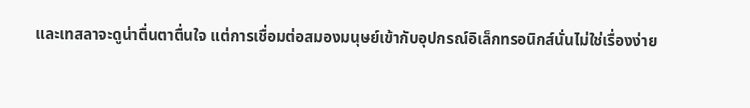และเทสลาจะดูน่าตื่นตาตื่นใจ แต่การเชื่อมต่อสมองมนุษย์เข้ากับอุปกรณ์อิเล็กทรอนิกส์นั่นไม่ใช่เรื่องง่าย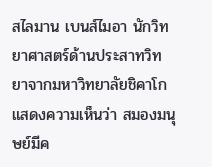สไลมาน เบนส์ไมอา นักวิทยาศาสตร์ด้านประสาทวิทยาจากมหาวิทยาลัยชิคาโก แสดงความเห็นว่า สมองมนุษย์มีค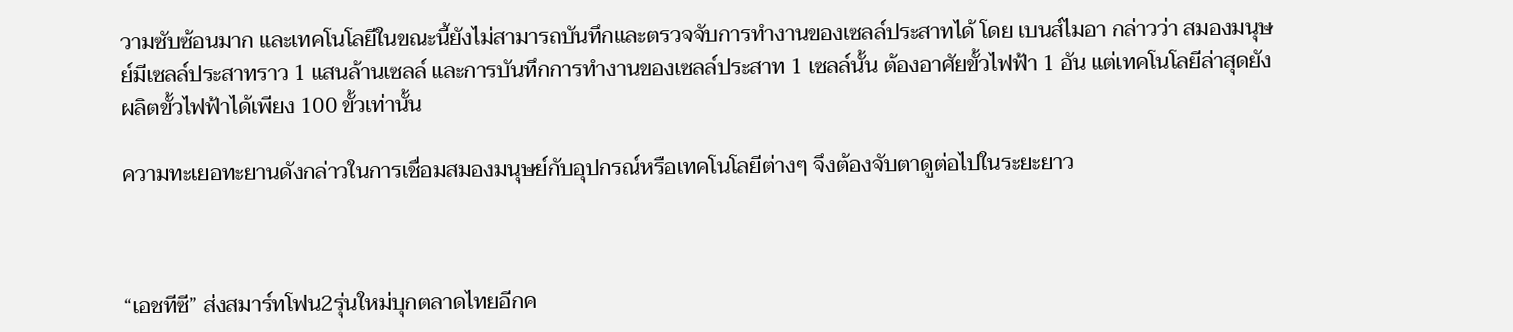วามซับซ้อนมาก และเทคโนโลยีในขณะนี้ยังไม่สามารถบันทึกและตรวจจับการทำงานของเซลล์ประสาทได้ โดย เบนส์ไมอา กล่าวว่า สมองมนุษย์มีเซลล์ประสาทราว 1 แสนล้านเซลล์ และการบันทึกการทำงานของเซลล์ประสาท 1 เซลล์นั้น ต้องอาศัยขั้วไฟฟ้า 1 อัน แต่เทคโนโลยีล่าสุดยังผลิตขั้วไฟฟ้าได้เพียง 100 ขั้วเท่านั้น

ความทะเยอทะยานดังกล่าวในการเชื่อมสมองมนุษย์กับอุปกรณ์หรือเทคโนโลยีต่างๆ จึงต้องจับตาดูต่อไปในระยะยาว



“เอชทีซี” ส่งสมาร์ทโฟน2รุ่นใหม่บุกตลาดไทยอีกค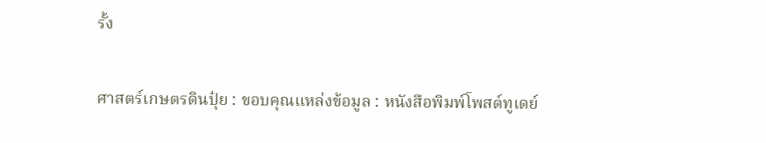รั้ง

ศาสตร์เกษตรดินปุ๋ย : ขอบคุณแหล่งข้อมูล : หนังสือพิมพ์โพสต์ทูเดย์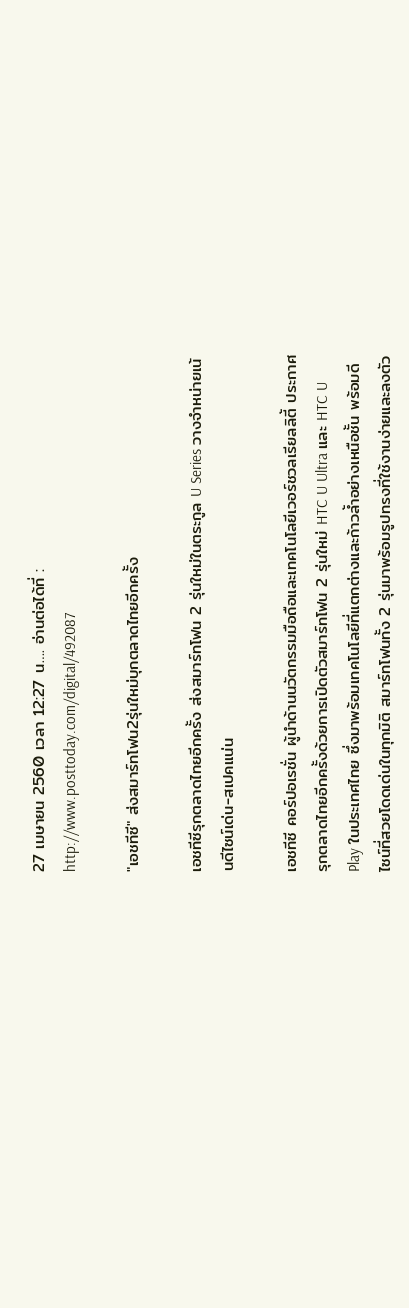27 เมษายน 2560 เวลา 12:27 น…. อ่านต่อได้ที่ : http://www.posttoday.com/digital/492087

"เอชทีซี" ส่งสมาร์ทโฟน2รุ่นใหม่บุกตลาดไทยอีกครั้ง

เอชทีซีรุกตลาดไทยอีกครั้ง ส่งสมาร์ทโฟน 2 รุ่นใหม่ในตระกูล U Series วางจำหน่ายเน้นดีไซน์เด่น-สเปคแน่น

เอชทีซี คอร์ปอเรชั่น ผู้นำด้านนวัตกรรมมือถือและเทคโนโลยีเวอร์ชวลเรียลลิตี้ ประกาศรุกตลาดไทยอีกครั้งด้วยการเปิดตัวสมาร์ทโฟน 2 รุ่นใหม่ HTC U Ultra และ HTC U Play ในประเทศไทย ซึ่งมาพร้อมเทคโนโลยีที่แตกต่างและก้าวล้ำอย่างเหนือชั้น พร้อมดีไซน์ที่สวยโดดเด่นในทุกมิติ สมาร์ทโฟนทั้ง 2 รุ่นมาพร้อมรูปทรงที่ใช้งานง่ายและลงตัว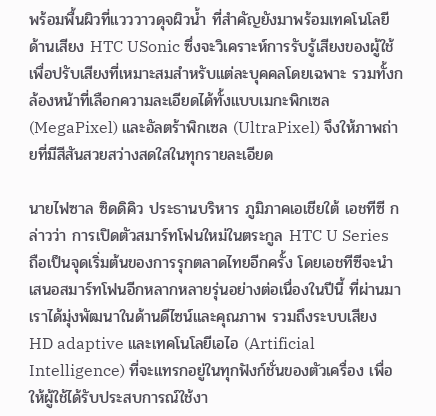พร้อมพื้นผิวที่แวววาวดุจผิวน้ำ ที่สำคัญยังมาพร้อมเทคโนโลยีด้านเสียง HTC USonic ซึ่งจะวิเคราะห์การรับรู้เสียงของผู้ใช้เพื่อปรับเสียงที่เหมาะสมสำหรับแต่ละบุคคลโดยเฉพาะ รวมทั้งกล้องหน้าที่เลือกความละเอียดได้ทั้งแบบเมกะพิกเซล (MegaPixel) และอัลตร้าพิกเซล (UltraPixel) จึงให้ภาพถ่ายที่มีสีสันสวยสว่างสดใสในทุกรายละเอียด

นายไฟซาล ซิดดิคิว ประธานบริหาร ภูมิภาคเอเชียใต้ เอชทีซี กล่าวว่า การเปิดตัวสมาร์ทโฟนใหม่ในตระกูล HTC U Series ถือเป็นจุดเริ่มต้นของการรุกตลาดไทยอีกครั้ง โดยเอชทีซีจะนำเสนอสมาร์ทโฟนอีกหลากหลายรุ่นอย่างต่อเนื่องในปีนี้ ที่ผ่านมาเราได้มุ่งพัฒนาในด้านดีไซน์และคุณภาพ รวมถึงระบบเสียง HD adaptive และเทคโนโลยีเอไอ (Artificial Intelligence) ที่จะแทรกอยู่ในทุกฟังก์ชั่นของตัวเครื่อง เพื่อให้ผู้ใช้ได้รับประสบการณ์ใช้งา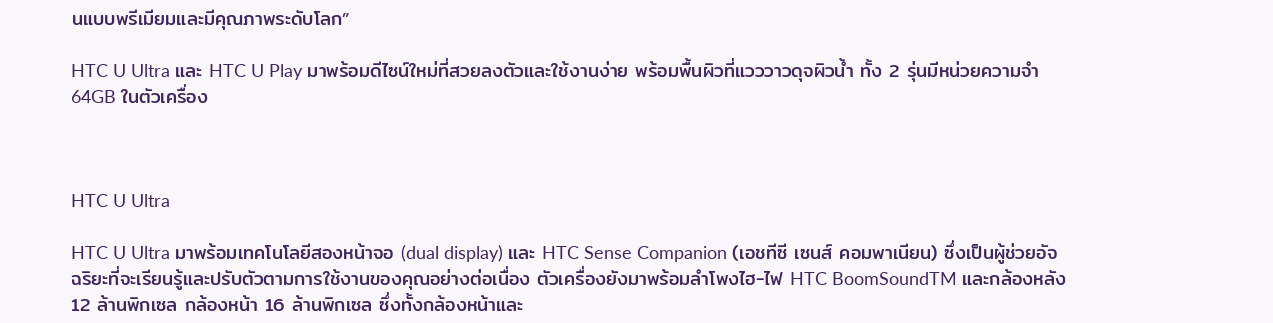นแบบพรีเมียมและมีคุณภาพระดับโลก”

HTC U Ultra และ HTC U Play มาพร้อมดีไซน์ใหม่ที่สวยลงตัวและใช้งานง่าย พร้อมพื้นผิวที่แวววาวดุจผิวน้ำ ทั้ง 2 รุ่นมีหน่วยความจำ 64GB ในตัวเครื่อง



HTC U Ultra

HTC U Ultra มาพร้อมเทคโนโลยีสองหน้าจอ (dual display) และ HTC Sense Companion (เอชทีซี เซนส์ คอมพาเนียน) ซึ่งเป็นผู้ช่วยอัจฉริยะที่จะเรียนรู้และปรับตัวตามการใช้งานของคุณอย่างต่อเนื่อง ตัวเครื่องยังมาพร้อมลำโพงไฮ-ไฟ HTC BoomSoundTM และกล้องหลัง 12 ล้านพิกเซล กล้องหน้า 16 ล้านพิกเซล ซึ่งทั้งกล้องหน้าและ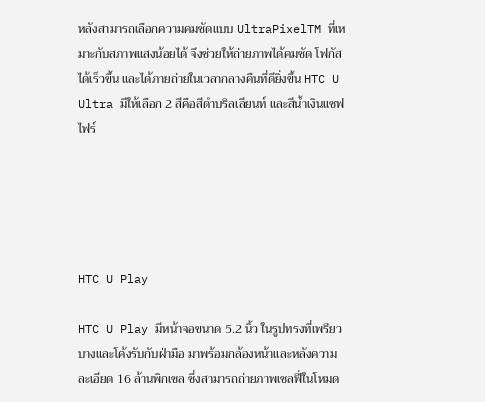หลังสามารถเลือกความคมชัดแบบ UltraPixelTM ที่เหมาะกับสภาพแสงน้อยได้ จึงช่วยให้ถ่ายภาพได้คมชัด โฟกัสได้เร็วขึ้น และได้ภายถ่ายในเวลากลางคืนที่ดียิ่งขึ้น HTC U Ultra มีให้เลือก 2 สีคือสีดำบริลเลียนท์ และสีน้ำเงินแซฟไฟร์





HTC U Play

HTC U Play มีหน้าจอขนาด 5.2 นิ้ว ในรูปทรงที่เพรียวบางและโค้งรับกับฝ่ามือ มาพร้อมกล้องหน้าและหลังความละเอียด 16 ล้านพิกเซล ซึ่งสามารถถ่ายภาพเซลฟี่ในโหมด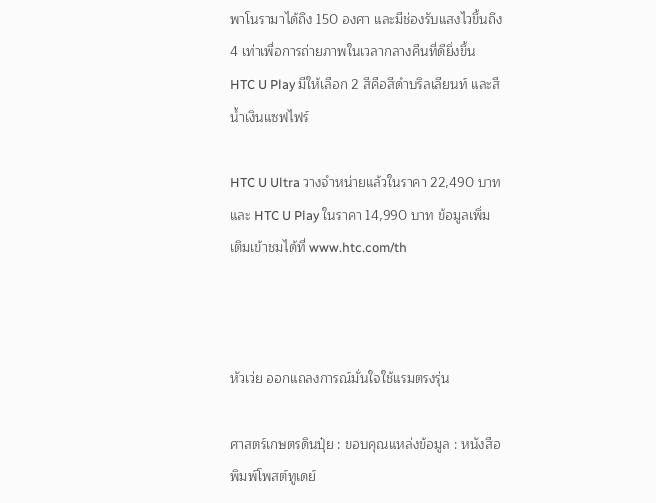พาโนรามาได้ถึง 150 องศา และมีช่องรับแสงไวขึ้นถึง 4 เท่าเพื่อการถ่ายภาพในเวลากลางคืนที่ดียิ่งขึ้น HTC U Play มีให้เลือก 2 สีคือสีดำบริลเลียนท์ และสีน้ำเงินแซฟไฟร์

HTC U Ultra วางจำหน่ายแล้วในราคา 22,490 บาท และ HTC U Play ในราคา 14,990 บาท ข้อมูลเพิ่มเติมเข้าชมได้ที่ www.htc.com/th



หัวเว่ย ออกแถลงการณ์มั่นใจใช้แรมตรงรุ่น

ศาสตร์เกษตรดินปุ๋ย : ขอบคุณแหล่งข้อมูล : หนังสือพิมพ์โพสต์ทูเดย์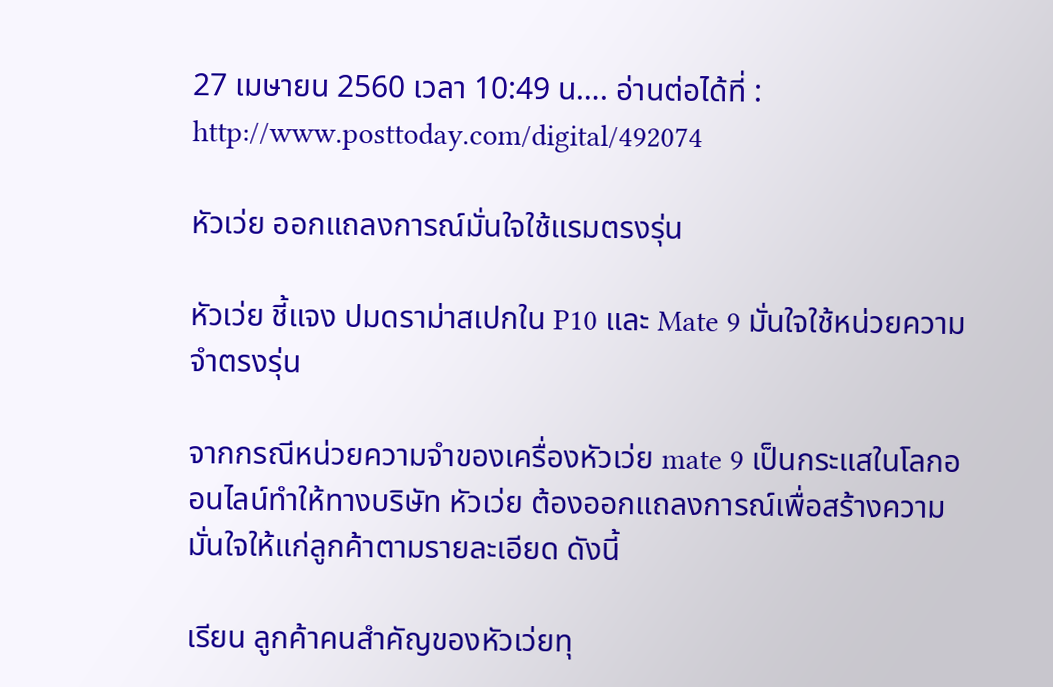27 เมษายน 2560 เวลา 10:49 น…. อ่านต่อได้ที่ : http://www.posttoday.com/digital/492074

หัวเว่ย ออกแถลงการณ์มั่นใจใช้แรมตรงรุ่น

หัวเว่ย ชี้แจง ปมดราม่าสเปกใน P10 และ Mate 9 มั่นใจใช้หน่วยความจำตรงรุ่น

จากกรณีหน่วยความจำของเครื่องหัวเว่ย mate 9 เป็นกระแสในโลกออนไลน์ทำให้ทางบริษัท หัวเว่ย ต้องออกแถลงการณ์เพื่อสร้างความมั่นใจให้แก่ลูกค้าตามรายละเอียด ดังนี้

เรียน ลูกค้าคนสำคัญของหัวเว่ยทุ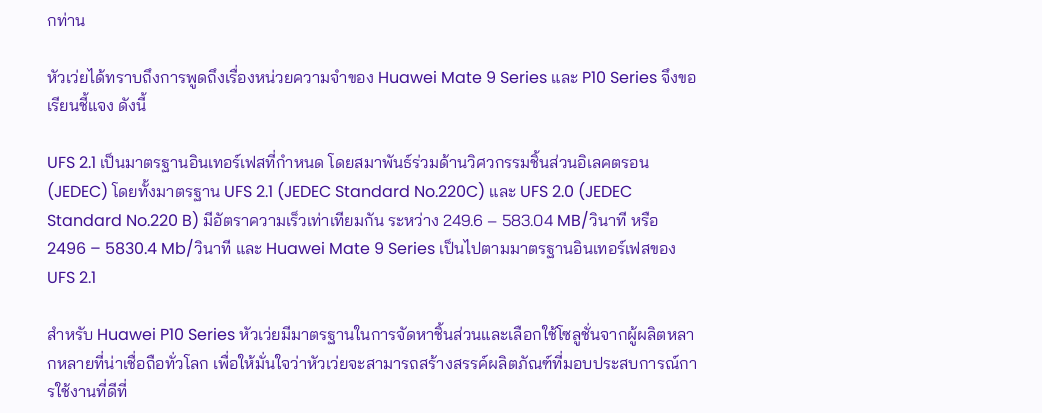กท่าน

หัวเว่ยได้ทราบถึงการพูดถึงเรื่องหน่วยความจำของ Huawei Mate 9 Series และ P10 Series จึงขอเรียนชี้แจง ดังนี้

UFS 2.1 เป็นมาตรฐานอินเทอร์เฟสที่กำหนด โดยสมาพันธ์ร่วมด้านวิศวกรรมชิ้นส่วนอิเลคตรอน (JEDEC) โดยทั้งมาตรฐาน UFS 2.1 (JEDEC Standard No.220C) และ UFS 2.0 (JEDEC Standard No.220 B) มีอัตราความเร็วเท่าเทียมกัน ระหว่าง 249.6 – 583.04 MB/วินาที หรือ 2496 – 5830.4 Mb/วินาที และ Huawei Mate 9 Series เป็นไปตามมาตรฐานอินเทอร์เฟสของ UFS 2.1

สำหรับ Huawei P10 Series หัวเว่ยมีมาตรฐานในการจัดหาชิ้นส่วนและเลือกใช้โซลูชั่นจากผู้ผลิตหลากหลายที่น่าเชื่อถือทั่วโลก เพื่อให้มั่นใจว่าหัวเว่ยจะสามารถสร้างสรรค์ผลิตภัณฑ์ที่มอบประสบการณ์การใช้งานที่ดีที่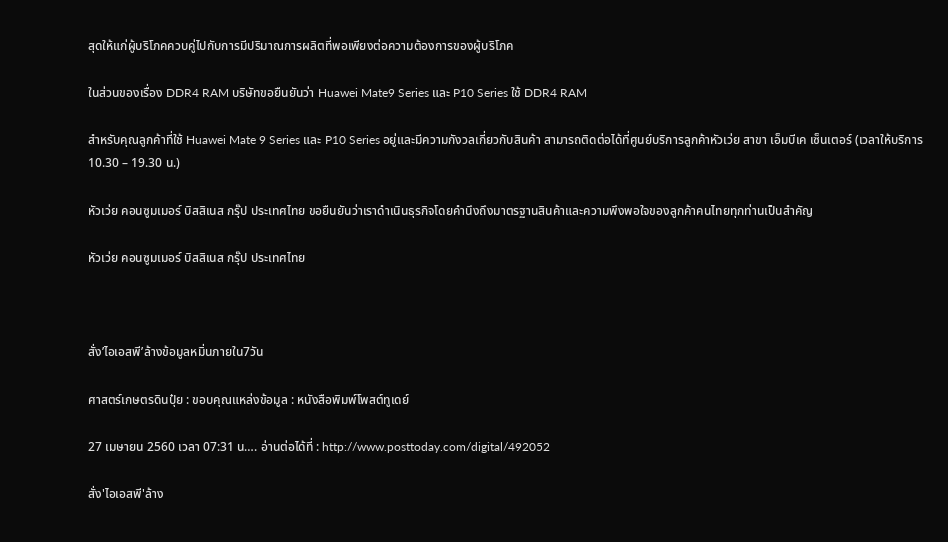สุดให้แก่ผู้บริโภคควบคู่ไปกับการมีปริมาณการผลิตที่พอเพียงต่อความต้องการของผู้บริโภค

ในส่วนของเรื่อง DDR4 RAM บริษัทขอยืนยันว่า Huawei Mate9 Series และ P10 Series ใช้ DDR4 RAM

สำหรับคุณลูกค้าที่ใช้ Huawei Mate 9 Series และ P10 Series อยู่และมีความกังวลเกี่ยวกับสินค้า สามารถติดต่อได้ที่ศูนย์บริการลูกค้าหัวเว่ย สาขา เอ็มบีเค เซ็นเตอร์ (เวลาให้บริการ 10.30 – 19.30 น.)

หัวเว่ย คอนซูมเมอร์ บิสสิเนส กรุ๊ป ประเทศไทย ขอยืนยันว่าเราดำเนินธุรกิจโดยคำนึงถึงมาตรฐานสินค้าและความพึงพอใจของลูกค้าคนไทยทุกท่านเป็นสำคัญ

หัวเว่ย คอนซูมเมอร์ บิสสิเนส กรุ๊ป ประเทศไทย



สั่ง’ไอเอสพี’ล้างข้อมูลหมิ่นภายใน7วัน

ศาสตร์เกษตรดินปุ๋ย : ขอบคุณแหล่งข้อมูล : หนังสือพิมพ์โพสต์ทูเดย์

27 เมษายน 2560 เวลา 07:31 น…. อ่านต่อได้ที่ : http://www.posttoday.com/digital/492052

สั่ง'ไอเอสพี'ล้าง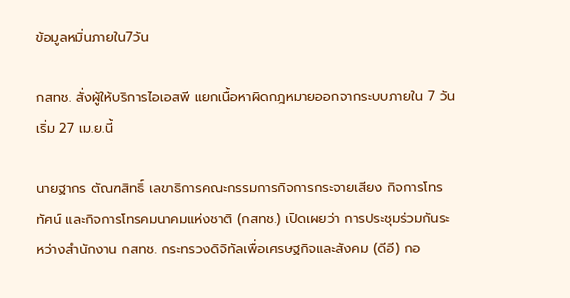ข้อมูลหมิ่นภายใน7วัน

กสทช. สั่งผู้ให้บริการไอเอสพี แยกเนื้อหาผิดกฎหมายออกจากระบบภายใน 7 วัน เริ่ม 27 เม.ย.นี้

นายฐากร ตัณฑสิทธิ์ เลขาธิการคณะกรรมการกิจการกระจายเสียง กิจการโทรทัศน์ และกิจการโทรคมนาคมแห่งชาติ (กสทช.) เปิดเผยว่า การประชุมร่วมกันระหว่างสำนักงาน กสทช. กระทรวงดิจิทัลเพื่อเศรษฐกิจและสังคม (ดีอี) กอ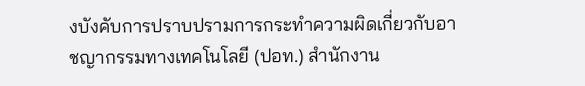งบังคับการปราบปรามการกระทำความผิดเกี่ยวกับอาชญากรรมทางเทคโนโลยี (ปอท.) สำนักงาน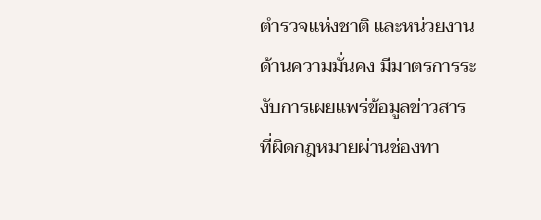ตำรวจแห่งชาติ และหน่วยงานด้านความมั่นคง มีมาตรการระงับการเผยแพร่ข้อมูลข่าวสารที่ผิดกฎหมายผ่านช่องทา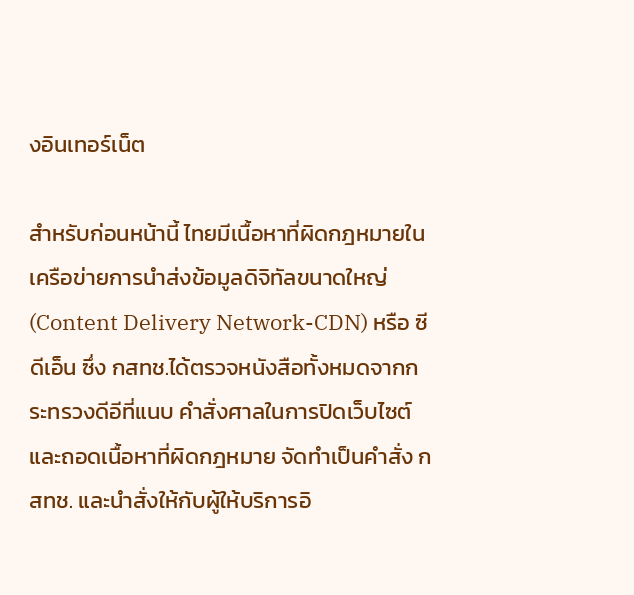งอินเทอร์เน็ต

สำหรับก่อนหน้านี้ ไทยมีเนื้อหาที่ผิดกฎหมายในเครือข่ายการนำส่งข้อมูลดิจิทัลขนาดใหญ่ (Content Delivery Network-CDN) หรือ ซีดีเอ็น ซึ่ง กสทช.ได้ตรวจหนังสือทั้งหมดจากกระทรวงดีอีที่แนบ คำสั่งศาลในการปิดเว็บไซต์ และถอดเนื้อหาที่ผิดกฎหมาย จัดทำเป็นคำสั่ง กสทช. และนำสั่งให้กับผู้ให้บริการอิ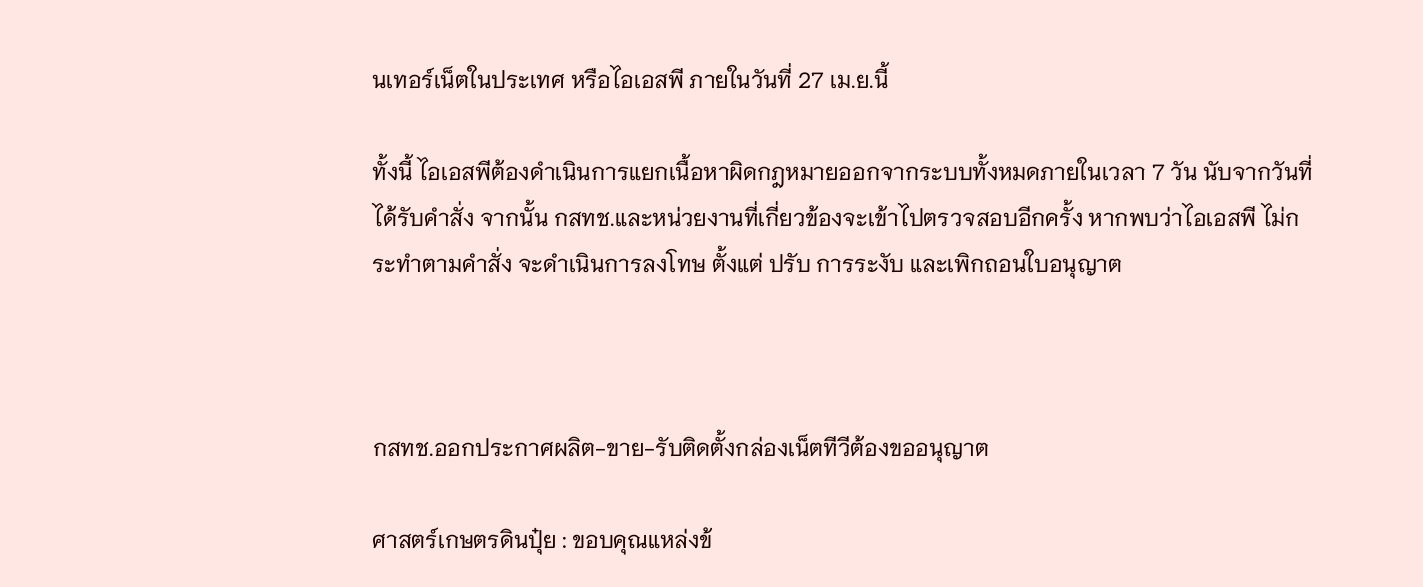นเทอร์เน็ตในประเทศ หรือไอเอสพี ภายในวันที่ 27 เม.ย.นี้

ทั้งนี้ ไอเอสพีต้องดำเนินการแยกเนื้อหาผิดกฎหมายออกจากระบบทั้งหมดภายในเวลา 7 วัน นับจากวันที่ได้รับคำสั่ง จากนั้น กสทช.และหน่วยงานที่เกี่ยวข้องจะเข้าไปตรวจสอบอีกครั้ง หากพบว่าไอเอสพี ไม่กระทำตามคำสั่ง จะดำเนินการลงโทษ ตั้งแต่ ปรับ การระงับ และเพิกถอนใบอนุญาต



กสทช.ออกประกาศผลิต-ขาย-รับติดตั้งกล่องเน็ตทีวีต้องขออนุญาต

ศาสตร์เกษตรดินปุ๋ย : ขอบคุณแหล่งข้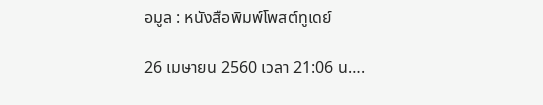อมูล : หนังสือพิมพ์โพสต์ทูเดย์

26 เมษายน 2560 เวลา 21:06 น….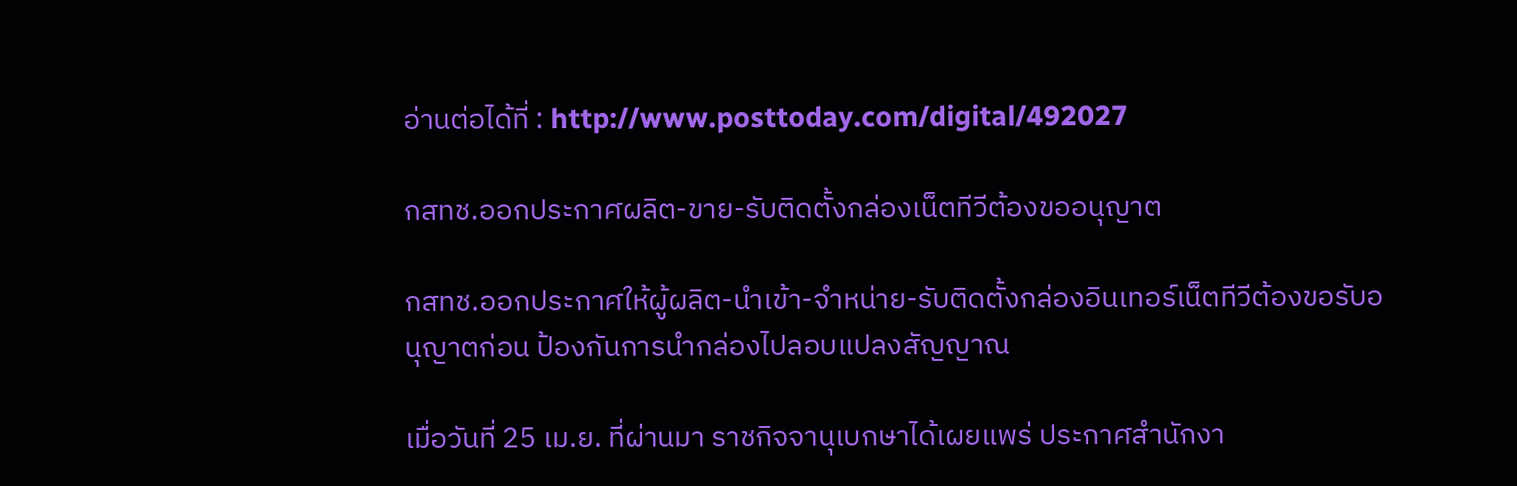อ่านต่อได้ที่ : http://www.posttoday.com/digital/492027

กสทช.ออกประกาศผลิต-ขาย-รับติดตั้งกล่องเน็ตทีวีต้องขออนุญาต

กสทช.ออกประกาศให้ผู้ผลิต-นำเข้า-จำหน่าย-รับติดตั้งกล่องอินเทอร์เน็ตทีวีต้องขอรับอนุญาตก่อน ป้องกันการนำกล่องไปลอบแปลงสัญญาณ

เมื่อวันที่ 25 เม.ย. ที่ผ่านมา ราชกิจจานุเบกษาได้เผยแพร่ ประกาศสํานักงา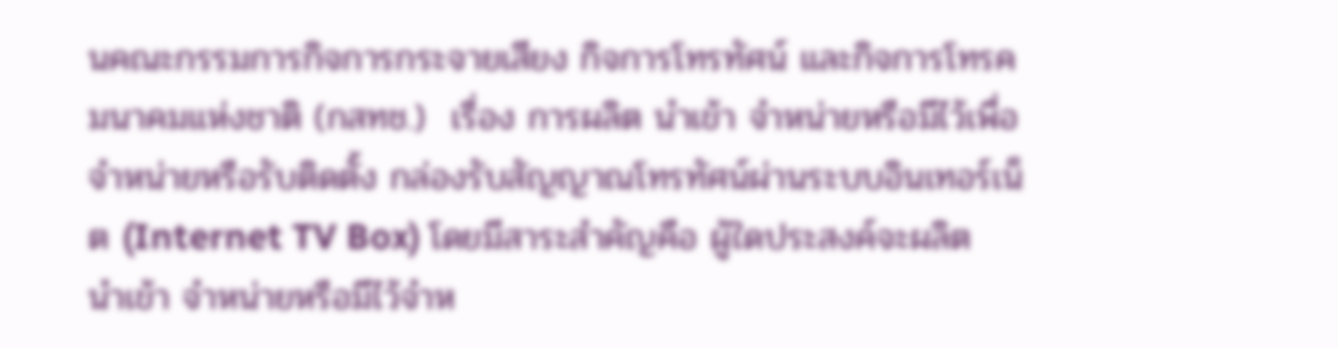นคณะกรรมการกิจการกระจายเสียง กิจการโทรทัศน์ และกิจการโทรคมนาคมแห่งชาติ (กสทช.)  เรื่อง การผลิต นําเข้า จําหน่ายหรือมีไว้เพื่อจําหน่ายหรือรับติดตั้ง กล่องรับสัญญาณโทรทัศน์ผ่านระบบอินเทอร์เน็ต (Internet TV Box) โดยมีสาระสำคัญคือ ผู้ใดประสงค์จะผลิต นําเข้า จําหน่ายหรือมีไว้จําห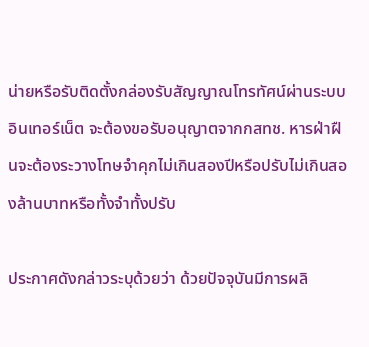น่ายหรือรับติดตั้งกล่องรับสัญญาณโทรทัศน์ผ่านระบบอินเทอร์เน็ต จะต้องขอรับอนุญาตจากกสทช. หารฝ่าฝืนจะต้องระวางโทษจําคุกไม่เกินสองปีหรือปรับไม่เกินสองล้านบาทหรือทั้งจําทั้งปรับ

ประกาศดังกล่าวระบุด้วยว่า ด้วยปัจจุบันมีการผลิ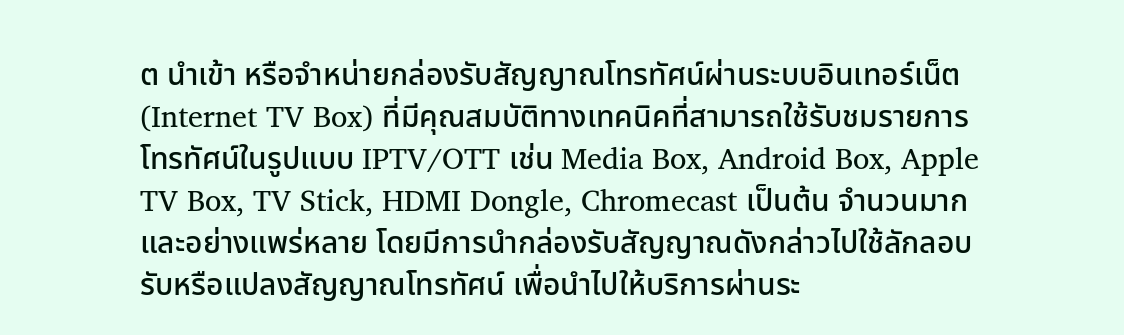ต นําเข้า หรือจําหน่ายกล่องรับสัญญาณโทรทัศน์ผ่านระบบอินเทอร์เน็ต (Internet TV Box) ที่มีคุณสมบัติทางเทคนิคที่สามารถใช้รับชมรายการโทรทัศน์ในรูปแบบ IPTV/OTT เช่น Media Box, Android Box, Apple TV Box, TV Stick, HDMI Dongle, Chromecast เป็นต้น จํานวนมาก และอย่างแพร่หลาย โดยมีการนํากล่องรับสัญญาณดังกล่าวไปใช้ลักลอบรับหรือแปลงสัญญาณโทรทัศน์ เพื่อนําไปให้บริการผ่านระ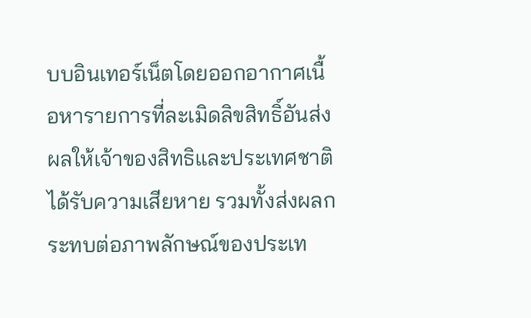บบอินเทอร์เน็ตโดยออกอากาศเนื้อหารายการที่ละเมิดลิขสิทธิ์อันส่งผลให้เจ้าของสิทธิและประเทศชาติได้รับความเสียหาย รวมทั้งส่งผลกระทบต่อภาพลักษณ์ของประเท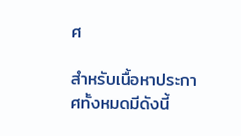ศ

สำหรับเนื้อหาประกาศทั้งหมดมีดังนี้